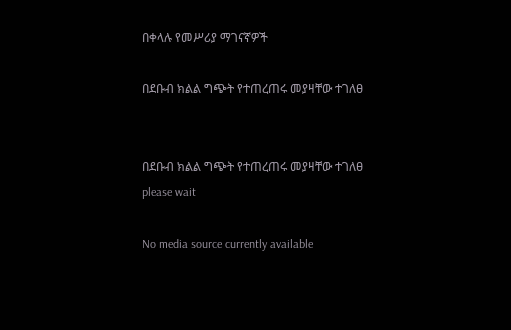በቀላሉ የመሥሪያ ማገናኛዎች

በደቡብ ክልል ግጭት የተጠረጠሩ መያዛቸው ተገለፀ


በደቡብ ክልል ግጭት የተጠረጠሩ መያዛቸው ተገለፀ
please wait

No media source currently available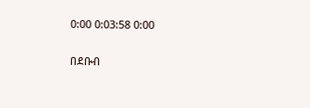0:00 0:03:58 0:00

በደቡብ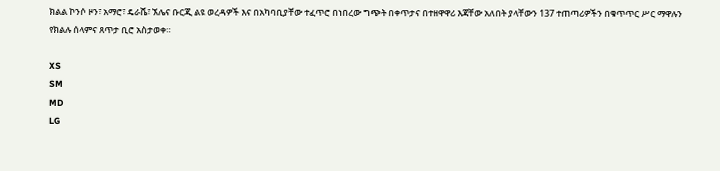ክልል ኮንሶ ዞን፣ አማሮ፣ ዴራሼ፣ ኧሌና ቡርጂ ልዩ ወረዳዎች እና በአካባቢያቸው ተፈጥሮ በነበረው ግጭት በቀጥታና በተዘዋዋሪ እጃቸው አለበት ያላቸውን 137 ተጠጣሪዎችን በቁጥጥር ሥር ማዋሉን የክልሉ ሰላምና ጸጥታ ቢሮ አስታወቀ።

XS
SM
MD
LG